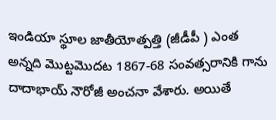ఇండియా స్థూల జాతీయోత్పత్తి (జీడీపీ ) ఎంత అన్నది మొట్టమొదట 1867-68 సంవత్సరానికి గాను దాదాభాయ్ నౌరోజీ అంచనా వేశారు. అయితే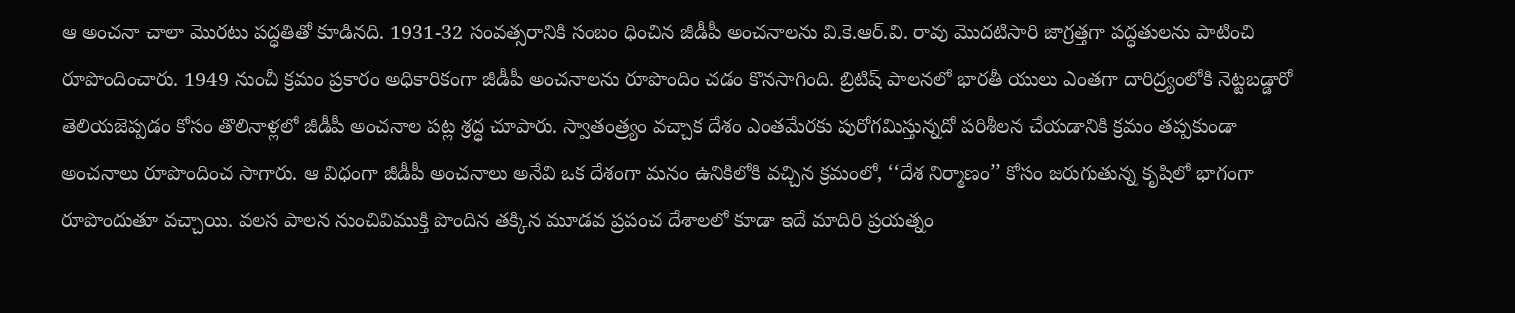ఆ అంచనా చాలా మొరటు పద్ధతితో కూడినది. 1931-32 సంవత్సరానికి సంబం ధించిన జీడీపీ అంచనాలను వి.కె.ఆర్.వి. రావు మొదటిసారి జాగ్రత్తగా పద్ధతులను పాటించి రూపొందించారు. 1949 నుంచీ క్రమం ప్రకారం అధికారికంగా జీడీపీ అంచనాలను రూపొందిం చడం కొనసాగింది. బ్రిటిష్ పాలనలో భారతీ యులు ఎంతగా దారిద్ర్యంలోకి నెట్టబడ్డారో తెలియజెప్పడం కోసం తొలినాళ్లలో జీడీపీ అంచనాల పట్ల శ్రద్ధ చూపారు. స్వాతంత్ర్యం వచ్చాక దేశం ఎంతమేరకు పురోగమిస్తున్నదో పరిశీలన చేయడానికి క్రమం తప్పకుండా అంచనాలు రూపొందించ సాగారు. ఆ విధంగా జీడీపీ అంచనాలు అనేవి ఒక దేశంగా మనం ఉనికిలోకి వచ్చిన క్రమంలో, ‘‘దేశ నిర్మాణం’’ కోసం జరుగుతున్న కృషిలో భాగంగా రూపొందుతూ వచ్చాయి. వలస పాలన నుంచివిముక్తి పొందిన తక్కిన మూడవ ప్రపంచ దేశాలలో కూడా ఇదే మాదిరి ప్రయత్నం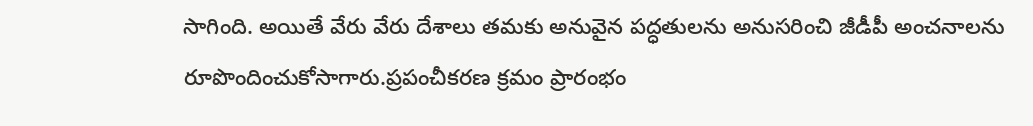సాగింది. అయితే వేరు వేరు దేశాలు తమకు అనువైన పద్ధతులను అనుసరించి జీడీపీ అంచనాలను రూపొందించుకోసాగారు.ప్రపంచీకరణ క్రమం ప్రారంభం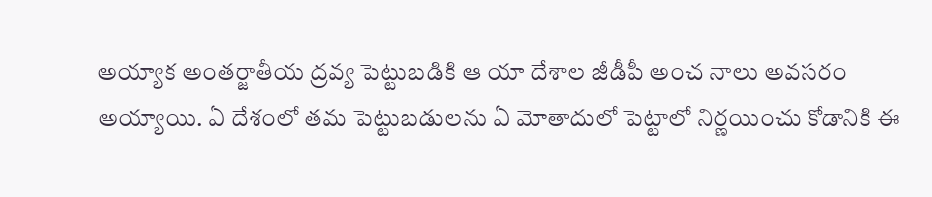అయ్యాక అంతర్జాతీయ ద్రవ్య పెట్టుబడికి ఆ యా దేశాల జీడీపీ అంచ నాలు అవసరం అయ్యాయి. ఏ దేశంలో తమ పెట్టుబడులను ఏ మోతాదులో పెట్టాలో నిర్ణయించు కోడానికి ఈ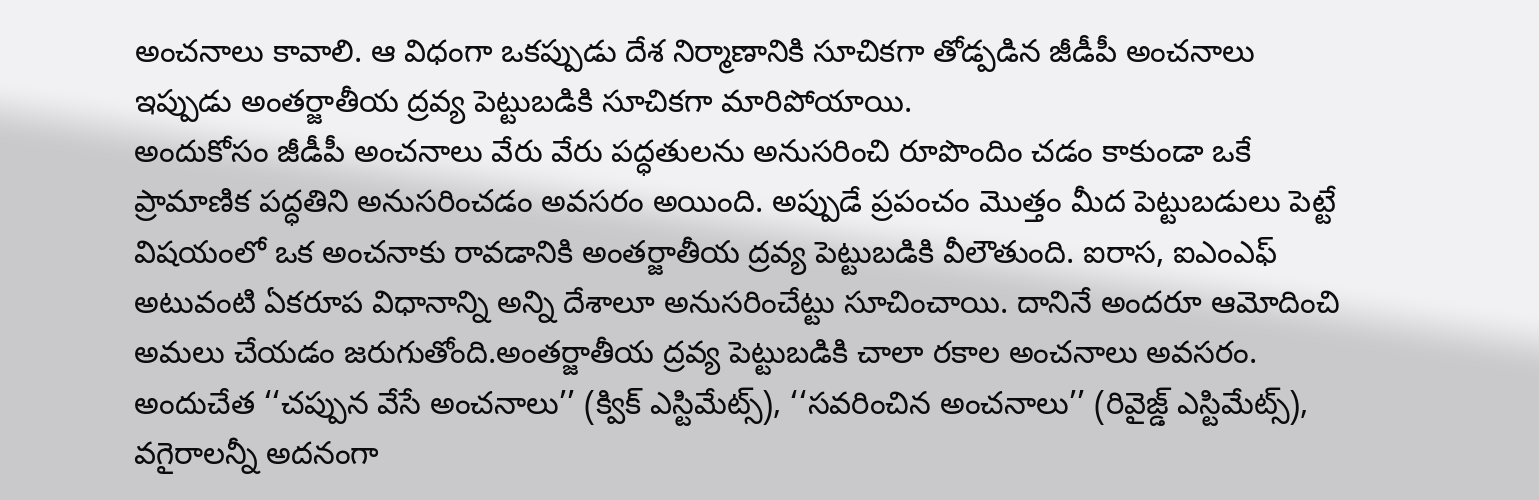అంచనాలు కావాలి. ఆ విధంగా ఒకప్పుడు దేశ నిర్మాణానికి సూచికగా తోడ్పడిన జీడీపీ అంచనాలు ఇప్పుడు అంతర్జాతీయ ద్రవ్య పెట్టుబడికి సూచికగా మారిపోయాయి.
అందుకోసం జీడీపీ అంచనాలు వేరు వేరు పద్ధతులను అనుసరించి రూపొందిం చడం కాకుండా ఒకే ప్రామాణిక పద్ధతిని అనుసరించడం అవసరం అయింది. అప్పుడే ప్రపంచం మొత్తం మీద పెట్టుబడులు పెట్టే విషయంలో ఒక అంచనాకు రావడానికి అంతర్జాతీయ ద్రవ్య పెట్టుబడికి వీలౌతుంది. ఐరాస, ఐఎంఎఫ్ అటువంటి ఏకరూప విధానాన్ని అన్ని దేశాలూ అనుసరించేట్టు సూచించాయి. దానినే అందరూ ఆమోదించి అమలు చేయడం జరుగుతోంది.అంతర్జాతీయ ద్రవ్య పెట్టుబడికి చాలా రకాల అంచనాలు అవసరం. అందుచేత ‘‘చప్పున వేసే అంచనాలు’’ (క్విక్ ఎస్టిమేట్స్), ‘‘సవరించిన అంచనాలు’’ (రివైజ్డ్ ఎస్టిమేట్స్), వగైరాలన్నీ అదనంగా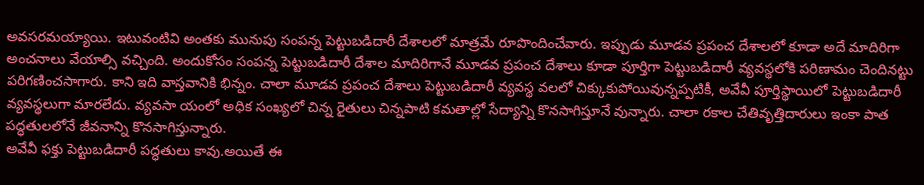అవసరమయ్యాయి. ఇటువంటివి అంతకు మునుపు సంపన్న పెట్టుబడిదారీ దేశాలలో మాత్రమే రూపొందించేవారు. ఇప్పుడు మూడవ ప్రపంచ దేశాలలో కూడా అదే మాదిరిగా అంచనాలు వేయాల్సి వచ్చింది. అందుకోసం సంపన్న పెట్టుబడిదారీ దేశాల మాదిరిగానే మూడవ ప్రపంచ దేశాలు కూడా పూర్తిగా పెట్టుబడిదారీ వ్యవస్థలోకి పరిణామం చెందినట్టు పరిగణించసాగారు. కాని ఇది వాస్తవానికి భిన్నం. చాలా మూడవ ప్రపంచ దేశాలు పెట్టుబడిదారీ వ్యవస్థ వలలో చిక్కుకుపోయివున్నప్పటికీ, అవేవీ పూర్తిస్థాయిలో పెట్టుబడిదారీ వ్యవస్థలుగా మారలేదు. వ్యవసా యంలో అధిక సంఖ్యలో చిన్న రైతులు చిన్నపాటి కమతాల్లో సేద్యాన్ని కొనసాగిస్తూనే వున్నారు. చాలా రకాల చేతివృత్తిదారులు ఇంకా పాత పద్ధతులలోనే జీవనాన్ని కొనసాగిస్తున్నారు.
అవేవీ ఫక్తు పెట్టుబడిదారీ పద్ధతులు కావు.అయితే ఈ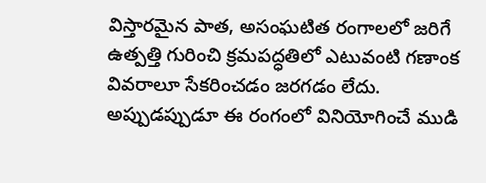విస్తారమైన పాత, అసంఘటిత రంగాలలో జరిగే ఉత్పత్తి గురించి క్రమపద్ధతిలో ఎటువంటి గణాంక వివరాలూ సేకరించడం జరగడం లేదు. అప్పుడప్పుడూ ఈ రంగంలో వినియోగించే ముడి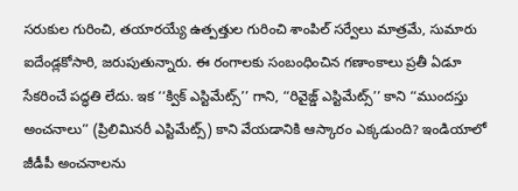సరుకుల గురించి, తయారయ్యే ఉత్పత్తుల గురించి శాంపిల్ సర్వేలు మాత్రమే, సుమారు ఐదేండ్లకోసారి, జరుపుతున్నారు. ఈ రంగాలకు సంబంధించిన గణాంకాలు ప్రతీ ఏడూ సేకరించే పద్ధతి లేదు. ఇక ‘‘క్విక్ ఎస్టిమేట్స్’’ గాని, ‘‘రివైజ్డ్ ఎస్టిమేట్స్’’ కాని ‘‘ముందస్తు అంచనాలు’’ (ప్రిలిమినరీ ఎస్టిమేట్స్) కాని వేయడానికి ఆస్కారం ఎక్కడుంది? ఇండియాలో జీడీపీ అంచనాలను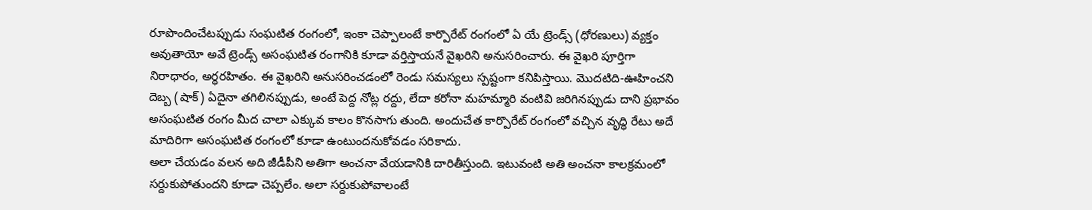రూపొందించేటప్పుడు సంఘటిత రంగంలో, ఇంకా చెప్పాలంటే కార్పొరేట్ రంగంలో ఏ యే ట్రెండ్స్ (ధోరణులు) వ్యక్తం అవుతాయో అవే ట్రెండ్స్ అసంఘటిత రంగానికి కూడా వర్తిస్తాయనే వైఖరిని అనుసరించారు. ఈ వైఖరి పూర్తిగా నిరాధారం, అర్ధరహితం. ఈ వైఖరిని అనుసరించడంలో రెండు సమస్యలు స్పష్టంగా కనిపిస్తాయి. మొదటిది-ఊహించని దెబ్బ (షాక్) ఏదైనా తగిలినప్పుడు, అంటే పెద్ద నోట్ల రద్దు, లేదా కరోనా మహమ్మారి వంటివి జరిగినప్పుడు దాని ప్రభావం అసంఘటిత రంగం మీద చాలా ఎక్కువ కాలం కొనసాగు తుంది. అందుచేత కార్పొరేట్ రంగంలో వచ్చిన వృద్ధి రేటు అదే మాదిరిగా అసంఘటిత రంగంలో కూడా ఉంటుందనుకోవడం సరికాదు.
అలా చేయడం వలన అది జీడీపీని అతిగా అంచనా వేయడానికి దారితీస్తుంది. ఇటువంటి అతి అంచనా కాలక్రమంలో సర్దుకుపోతుందని కూడా చెప్పలేం. అలా సర్దుకుపోవాలంటే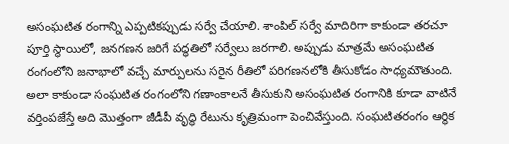అసంఘటిత రంగాన్ని ఎప్పటికప్పుడు సర్వే చేయాలి. శాంపిల్ సర్వే మాదిరిగా కాకుండా తరచూ పూర్తి స్థాయిలో, జనగణన జరిగే పద్ధతిలో సర్వేలు జరగాలి. అప్పుడు మాత్రమే అసంఘటిత రంగంలోని జనాభాలో వచ్చే మార్పులను సరైన రీతిలో పరిగణనలోకి తీసుకోడం సాధ్యమౌతుంది. అలా కాకుండా సంఘటిత రంగంలోని గణాంకాలనే తీసుకుని అసంఘటిత రంగానికి కూడా వాటినే వర్తింపజేస్తే అది మొత్తంగా జీడీపీ వృద్ధి రేటును కృత్రిమంగా పెంచివేస్తుంది. సంఘటితరంగం ఆర్థిక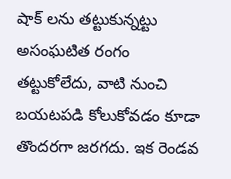షాక్ లను తట్టుకున్నట్టు అసంఘటిత రంగం తట్టుకోలేదు, వాటి నుంచి బయటపడి కోలుకోవడం కూడా తొందరగా జరగదు. ఇక రెండవ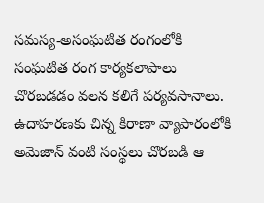సమస్య-అసంఘటిత రంగంలోకి సంఘటిత రంగ కార్యకలాపాలు చొరబడడం వలన కలిగే పర్యవసానాలు. ఉదాహరణకు చిన్న కిరాణా వ్యాపారంలోకి అమెజాన్ వంటి సంస్థలు చొరబడి ఆ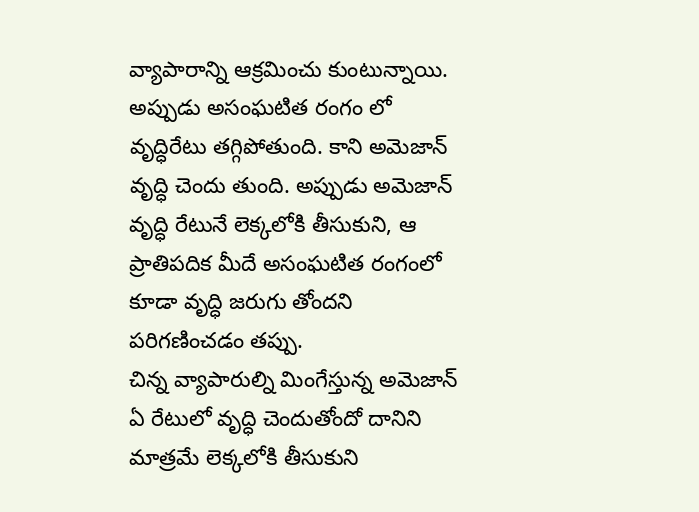వ్యాపారాన్ని ఆక్రమించు కుంటున్నాయి. అప్పుడు అసంఘటిత రంగం లో వృద్ధిరేటు తగ్గిపోతుంది. కాని అమెజాన్ వృద్ధి చెందు తుంది. అప్పుడు అమెజాన్ వృద్ధి రేటునే లెక్కలోకి తీసుకుని, ఆ ప్రాతిపదిక మీదే అసంఘటిత రంగంలో కూడా వృద్ధి జరుగు తోందని పరిగణించడం తప్పు.
చిన్న వ్యాపారుల్ని మింగేస్తున్న అమెజాన్ ఏ రేటులో వృద్ధి చెందుతోందో దానిని మాత్రమే లెక్కలోకి తీసుకుని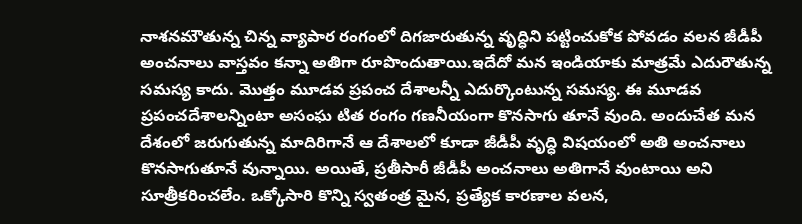నాశనమౌతున్న చిన్న వ్యాపార రంగంలో దిగజారుతున్న వృద్ధిని పట్టించుకోక పోవడం వలన జీడీపీ అంచనాలు వాస్తవం కన్నా అతిగా రూపొందుతాయి.ఇదేదో మన ఇండియాకు మాత్రమే ఎదురౌతున్న సమస్య కాదు. మొత్తం మూడవ ప్రపంచ దేశాలన్నీ ఎదుర్కొంటున్న సమస్య. ఈ మూడవ ప్రపంచదేశాలన్నింటా అసంఘ టిత రంగం గణనీయంగా కొనసాగు తూనే వుంది. అందుచేత మన దేశంలో జరుగుతున్న మాదిరిగానే ఆ దేశాలలో కూడా జీడీపీ వృద్ధి విషయంలో అతి అంచనాలు కొనసాగుతూనే వున్నాయి. అయితే, ప్రతీసారీ జీడీపీ అంచనాలు అతిగానే వుంటాయి అని సూత్రీకరించలేం. ఒక్కోసారి కొన్ని స్వతంత్ర మైన, ప్రత్యేక కారణాల వలన,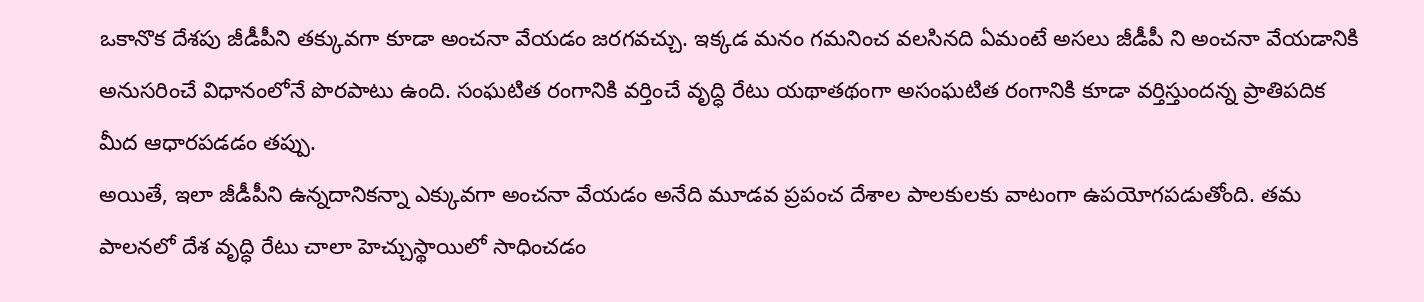ఒకానొక దేశపు జీడీపీని తక్కువగా కూడా అంచనా వేయడం జరగవచ్చు. ఇక్కడ మనం గమనించ వలసినది ఏమంటే అసలు జీడీపీ ని అంచనా వేయడానికి అనుసరించే విధానంలోనే పొరపాటు ఉంది. సంఘటిత రంగానికి వర్తించే వృద్ధి రేటు యథాతథంగా అసంఘటిత రంగానికి కూడా వర్తిస్తుందన్న ప్రాతిపదిక మీద ఆధారపడడం తప్పు.
అయితే, ఇలా జీడీపీని ఉన్నదానికన్నా ఎక్కువగా అంచనా వేయడం అనేది మూడవ ప్రపంచ దేశాల పాలకులకు వాటంగా ఉపయోగపడుతోంది. తమ పాలనలో దేశ వృద్ధి రేటు చాలా హెచ్చుస్థాయిలో సాధించడం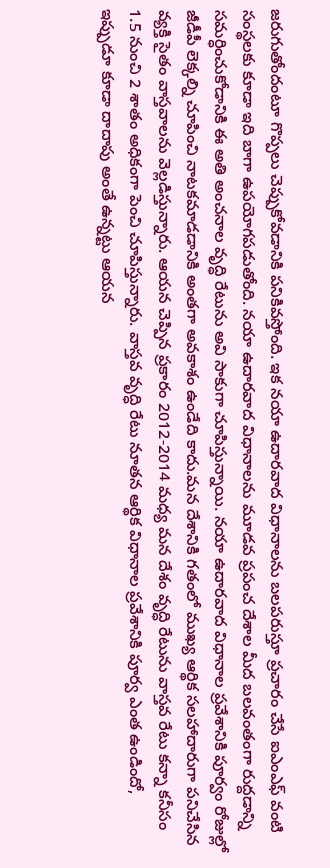జరుగుతోందంటూ గొప్పలు చెప్పుకోవడానికి పనికివస్తోంది. ఇక నయా ఉదారవాద విధానాలను బలపరుస్తూ ప్రచారం చేసే ఐఎంఎఫ్ వంటి సంస్థలకు కూడా ఇది బాగా ఉపయోగపడుతోంది. నయా ఉదారవాద విధానాలను మూడవ ప్రపంచ దేశాల మీద బలవంతంగా రుద్దడాన్ని సమర్ధించుకోడానికి ఈ అతి అంచనాల వృద్ధి రేటును అవి సాకుగా చూపిస్తున్నాయి. నయా ఉదారవాద విధానాల ప్రవేశానికి పూర్వం రోజుల్లో జీడీపీ లెక్కల్ని చూపించి నాటకమాడడానికి అంతగా అవకాశం ఉండేది కాదు.మన దేశానికి గతంలో ముఖ్య ఆర్థిక సలహాదారుగా పనిచేసిన వ్యక్తి సైతం వాస్తవాలను వెల్లడిస్తున్నారు. ఆయన చెప్పిన ప్రకారం 2012-2014 మధ్య మన దేశం వృద్ధి రేటును వాస్తవ రేటు కన్నా కనీసం 1.5 నుంచి 2 శాతం అధికంగా పెంచి చూపిస్తున్నారు. వాస్తవ వృద్ధి రేటు నూతన ఆర్థిక విధానాల ప్రవేశానికి పూర్వ ఎంత ఉండిందో, ఇప్పుడూ కూడా దాదాపు అంతే ఉన్నట్టు ఆయన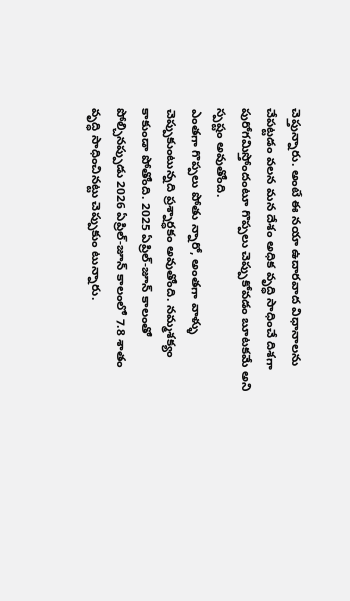చెప్తున్నారు. అంటే ఈ నయా ఉదారవాద విధానాలను చేపట్టడం వలన మన దేశం అధిక వృద్ధి సాధించే దిశగా పురోగమిస్తోందంటూ గొప్పలు చెప్పుకోవడం బూటకమే అని స్పష్టం అవుతోంది.
ఎంతగా గొప్పలు పోతు న్నారో, అంతగా వాళ్ళు చెప్పుకుంటున్నది ప్రశ్నార్ధకం అవుతోంది. నమ్మశక్యం కాకుండా పోతోంది. 2025 ఏప్రిల్-జూన్ కాలంతో పోల్చినప్పుడు 2026 ఏప్రిల్-జూన్ కాలంలో 7.8 శాతం వృద్ధి సాధించినట్టు చెప్పుకుం టున్నారు.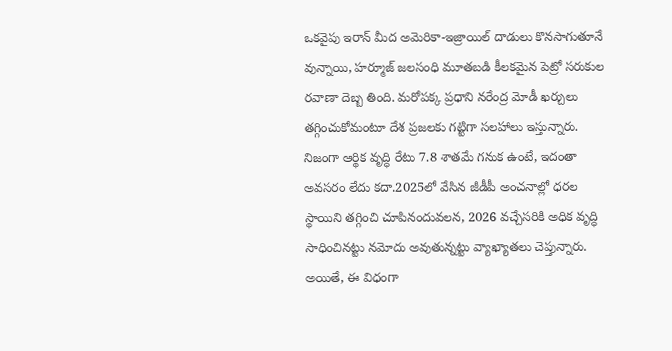ఒకవైపు ఇరాన్ మీద అమెరికా-ఇజ్రాయిల్ దాడులు కొనసాగుతూనే వున్నాయి, హర్మూజ్ జలసంధి మూతబడి కీలకమైన పెట్రో సరుకుల రవాణా దెబ్బ తింది. మరోపక్క ప్రధాని నరేంద్ర మోడీ ఖర్చులు తగ్గించుకోమంటూ దేశ ప్రజలకు గట్టిగా సలహాలు ఇస్తున్నారు. నిజంగా ఆర్థిక వృద్ధి రేటు 7.8 శాతమే గనుక ఉంటే, ఇదంతా అవసరం లేదు కదా.2025లో వేసిన జీడీపీ అంచనాల్లో ధరల స్థాయిని తగ్గించి చూపినందువలన, 2026 వచ్చేసరికి అధిక వృద్ధి సాధించినట్టు నమోదు అవుతున్నట్టు వ్యాఖ్యాతలు చెప్తున్నారు. అయితే, ఈ విధంగా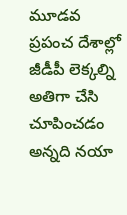మూడవ ప్రపంచ దేశాల్లో జీడీపీ లెక్కల్ని అతిగా చేసి చూపించడం అన్నది నయా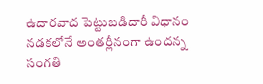ఉదారవాద పెట్టుబడిదారీ విధానం నడకలోనే అంతర్లీనంగా ఉందన్న సంగతి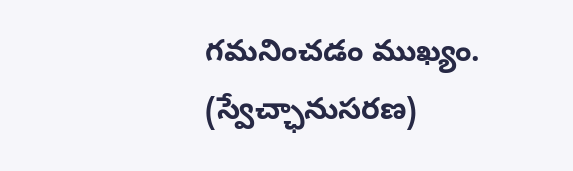గమనించడం ముఖ్యం. (స్వేచ్ఛానుసరణ)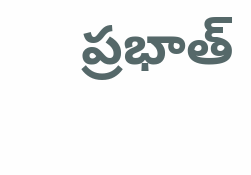ప్రభాత్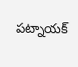పట్నాయక్